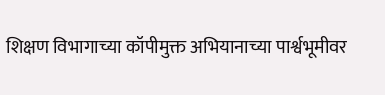शिक्षण विभागाच्या कॉपीमुक्त अभियानाच्या पार्श्वभूमीवर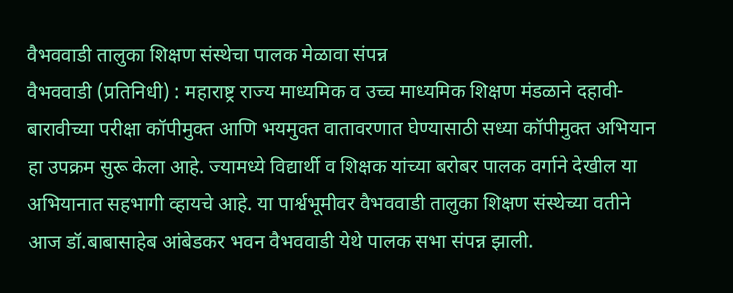वैभववाडी तालुका शिक्षण संस्थेचा पालक मेळावा संपन्न
वैभववाडी (प्रतिनिधी) : महाराष्ट्र राज्य माध्यमिक व उच्च माध्यमिक शिक्षण मंडळाने दहावी-बारावीच्या परीक्षा कॉपीमुक्त आणि भयमुक्त वातावरणात घेण्यासाठी सध्या कॉपीमुक्त अभियान हा उपक्रम सुरू केला आहे. ज्यामध्ये विद्यार्थी व शिक्षक यांच्या बरोबर पालक वर्गाने देखील या अभियानात सहभागी व्हायचे आहे. या पार्श्वभूमीवर वैभववाडी तालुका शिक्षण संस्थेच्या वतीने आज डॉ.बाबासाहेब आंबेडकर भवन वैभववाडी येथे पालक सभा संपन्न झाली.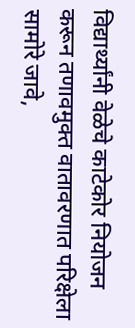विद्यार्थ्यांनी वेळेचे काटेकोर नियोजन करून तणावमुक्त वातावरणात परिक्षेला सामोरे जावे,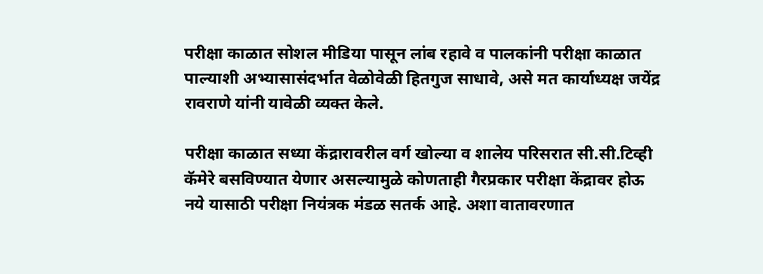परीक्षा काळात सोशल मीडिया पासून लांब रहावे व पालकांनी परीक्षा काळात पाल्याशी अभ्यासासंदर्भात वेळोवेळी हितगुज साधावे, असे मत कार्याध्यक्ष जयेंद्र रावराणे यांनी यावेळी व्यक्त केले.

परीक्षा काळात सध्या केंद्रारावरील वर्ग खोल्या व शालेय परिसरात सी.सी.टिव्ही कॅमेरे बसविण्यात येणार असल्यामुळे कोणताही गैरप्रकार परीक्षा केंद्रावर होऊ नये यासाठी परीक्षा नियंत्रक मंडळ सतर्क आहे. अशा वातावरणात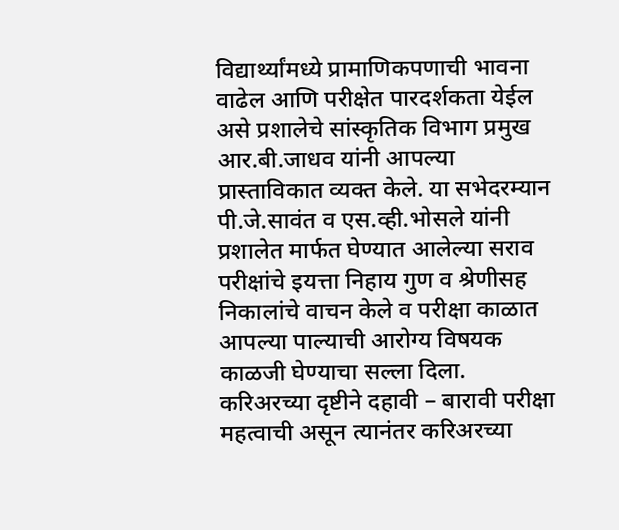विद्यार्थ्यांमध्ये प्रामाणिकपणाची भावना वाढेल आणि परीक्षेत पारदर्शकता येईल असे प्रशालेचे सांस्कृतिक विभाग प्रमुख आर.बी.जाधव यांनी आपल्या प्रास्ताविकात व्यक्त केले. या सभेदरम्यान पी.जे.सावंत व एस.व्ही.भोसले यांनी प्रशालेत मार्फत घेण्यात आलेल्या सराव परीक्षांचे इयत्ता निहाय गुण व श्रेणीसह निकालांचे वाचन केले व परीक्षा काळात आपल्या पाल्याची आरोग्य विषयक काळजी घेण्याचा सल्ला दिला. करिअरच्या दृष्टीने दहावी – बारावी परीक्षा महत्वाची असून त्यानंतर करिअरच्या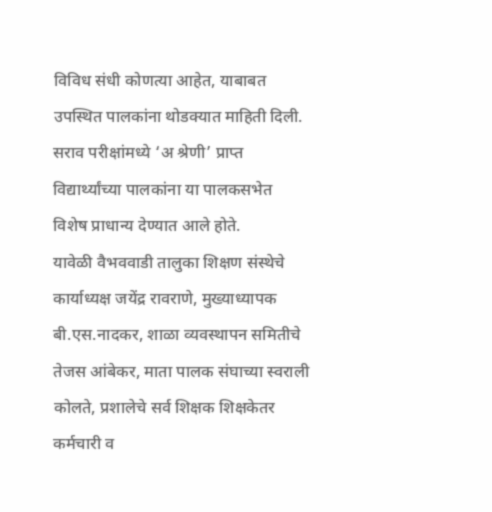विविध संधी कोणत्या आहेत, याबाबत उपस्थित पालकांना थोडक्यात माहिती दिली. सराव परीक्षांमध्ये ‘अ श्रेणी’ प्राप्त विद्यार्थ्यांच्या पालकांना या पालकसभेत विशेष प्राधान्य देण्यात आले होते.
यावेळी वैभववाडी तालुका शिक्षण संस्थेचे कार्याध्यक्ष जयेंद्र रावराणे, मुख्याध्यापक बी.एस.नादकर, शाळा व्यवस्थापन समितीचे तेजस आंबेकर, माता पालक संघाच्या स्वराली कोलते, प्रशालेचे सर्व शिक्षक शिक्षकेतर कर्मचारी व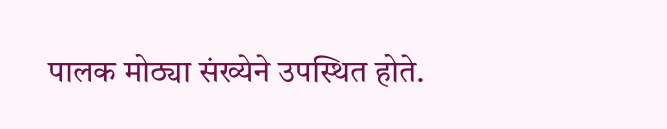पालक मोठ्या संख्येने उपस्थित होते.